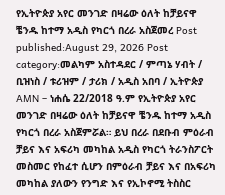የኢትዮጵያ አየር መንገድ በዛሬው ዕለት ከቻይናዋ ቼንዱ ከተማ አዲስ የካርጎ በረራ አስጀመረ Post published:August 29, 2026 Post category:መልካም አስተዳደር / ምጣኔ ሃብት / ቢዝነስ / ቱሪዝም / ታሪክ / አዲስ አበባ / ኢትዮጵያ AMN – ነሐሴ 22/2018 ዓ.ም የኢትዮጵያ አየር መንገድ በዛሬው ዕለት ከቻይናዋ ቼንዱ ከተማ አዲስ የካርጎ በረራ አስጀምሯል። ይህ በረራ በደቡብ ምዕራብ ቻይና እና አፍሪካ መካከል አዲስ የካርጎ ትራንስፖርት መስመር የከፈተ ሲሆን በምዕራብ ቻይና እና በአፍሪካ መካከል ያለውን የንግድ እና የኢኮኖሚ ትስስር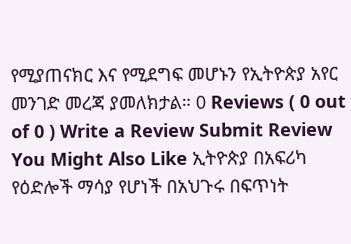የሚያጠናክር እና የሚደግፍ መሆኑን የኢትዮጵያ አየር መንገድ መረጃ ያመለክታል። 0 Reviews ( 0 out of 0 ) Write a Review Submit Review You Might Also Like ኢትዮጵያ በአፍሪካ የዕድሎች ማሳያ የሆነች በአህጉሩ በፍጥነት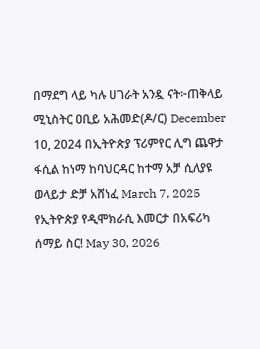በማደግ ላይ ካሉ ሀገራት አንዷ ናት፦ጠቅላይ ሚኒስትር ዐቢይ አሕመድ(ዶ/ር) December 10, 2024 በኢትዮጵያ ፕሪምየር ሊግ ጨዋታ ፋሲል ከነማ ከባህርዳር ከተማ አቻ ሲለያዩ ወላይታ ድቻ አሸነፈ March 7, 2025 የኢትዮጵያ የዲሞክራሲ እመርታ በአፍሪካ ሰማይ ስር! May 30, 2026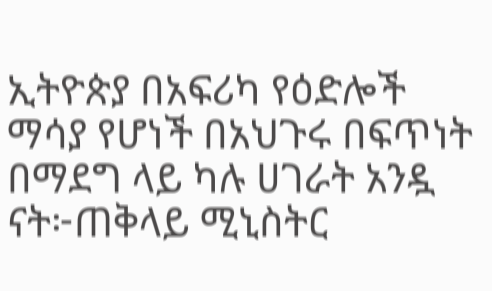ኢትዮጵያ በአፍሪካ የዕድሎች ማሳያ የሆነች በአህጉሩ በፍጥነት በማደግ ላይ ካሉ ሀገራት አንዷ ናት፦ጠቅላይ ሚኒስትር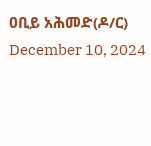ዐቢይ አሕመድ(ዶ/ር) December 10, 2024